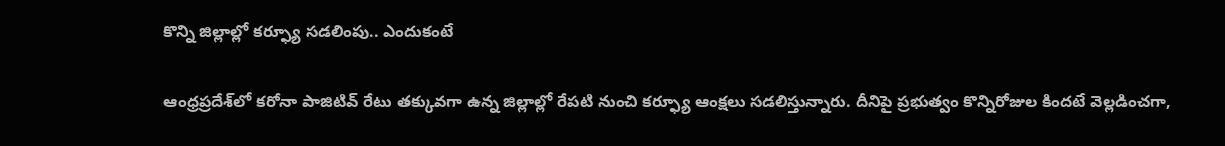కొన్ని జిల్లాల్లో కర్ఫ్యూ సడలింపు.. ఎందుకంటే

ఆంధ్రప్రదేశ్‌లో కరోనా పాజిటివ్ రేటు తక్కువగా ఉన్న జిల్లాల్లో రేపటి నుంచి కర్ఫ్యూ ఆంక్షలు సడలిస్తున్నారు. దీనిపై ప్రభుత్వం కొన్నిరోజుల కిందటే వెల్లడించగా,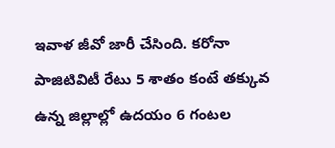ఇవాళ జీవో జారీ చేసింది. కరోనా పాజిటివిటీ రేటు 5 శాతం కంటే తక్కువ ఉన్న జిల్లాల్లో ఉదయం 6 గంటల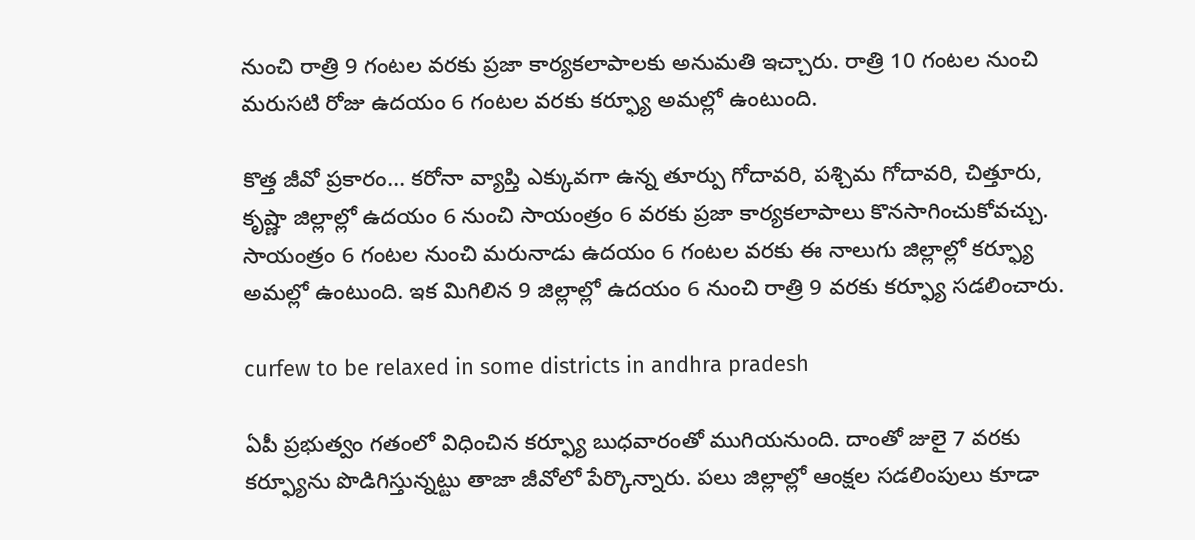నుంచి రాత్రి 9 గంటల వరకు ప్రజా కార్యకలాపాలకు అనుమతి ఇచ్చారు. రాత్రి 10 గంటల నుంచి మరుసటి రోజు ఉదయం 6 గంటల వరకు కర్ఫ్యూ అమల్లో ఉంటుంది.

కొత్త జీవో ప్రకారం... కరోనా వ్యాప్తి ఎక్కువగా ఉన్న తూర్పు గోదావరి, పశ్చిమ గోదావరి, చిత్తూరు, కృష్ణా జిల్లాల్లో ఉదయం 6 నుంచి సాయంత్రం 6 వరకు ప్రజా కార్యకలాపాలు కొనసాగించుకోవచ్చు. సాయంత్రం 6 గంటల నుంచి మరునాడు ఉదయం 6 గంటల వరకు ఈ నాలుగు జిల్లాల్లో కర్ఫ్యూ అమల్లో ఉంటుంది. ఇక మిగిలిన 9 జిల్లాల్లో ఉదయం 6 నుంచి రాత్రి 9 వరకు కర్ఫ్యూ సడలించారు.

curfew to be relaxed in some districts in andhra pradesh

ఏపీ ప్రభుత్వం గతంలో విధించిన కర్ఫ్యూ బుధవారంతో ముగియనుంది. దాంతో జులై 7 వరకు కర్ఫ్యూను పొడిగిస్తున్నట్టు తాజా జీవోలో పేర్కొన్నారు. పలు జిల్లాల్లో ఆంక్షల సడలింపులు కూడా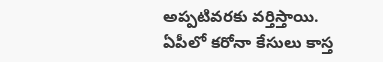అప్పటివరకు వర్తిస్తాయి. ఏపీలో కరోనా కేసులు కాస్త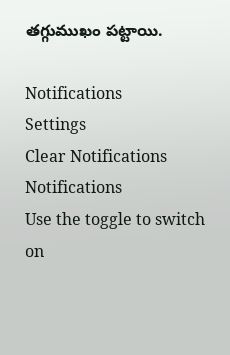తగ్గుముఖం పట్టాయి.

Notifications
Settings
Clear Notifications
Notifications
Use the toggle to switch on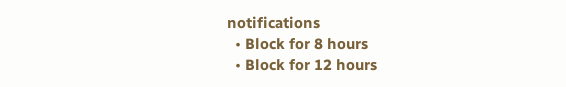notifications
  • Block for 8 hours
  • Block for 12 hours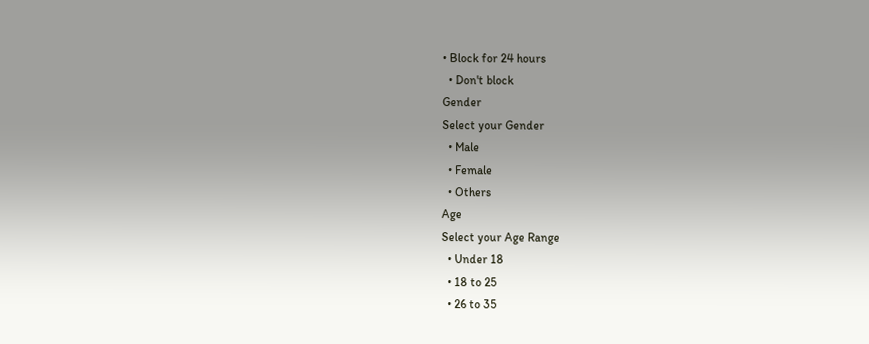• Block for 24 hours
  • Don't block
Gender
Select your Gender
  • Male
  • Female
  • Others
Age
Select your Age Range
  • Under 18
  • 18 to 25
  • 26 to 35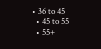• 36 to 45
  • 45 to 55
  • 55+